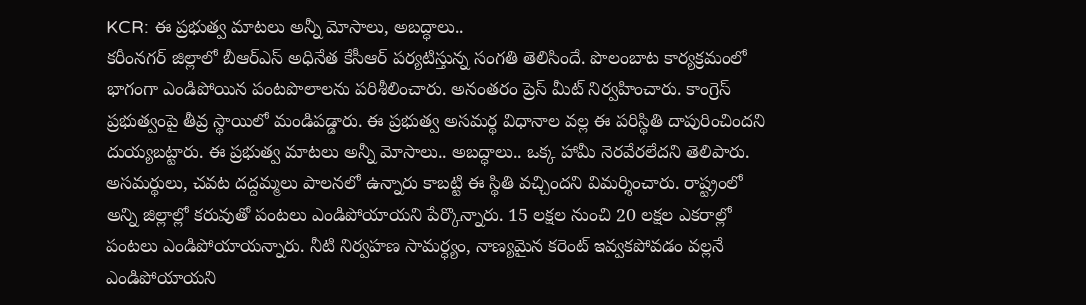KCR: ఈ ప్రభుత్వ మాటలు అన్నీ మోసాలు, అబద్ధాలు..
కరీంనగర్ జిల్లాలో బీఆర్ఎస్ అధినేత కేసీఆర్ పర్యటిస్తున్న సంగతి తెలిసిందే. పొలంబాట కార్యక్రమంలో భాగంగా ఎండిపోయిన పంటపొలాలను పరిశీలించారు. అనంతరం ప్రెస్ మీట్ నిర్వహించారు. కాంగ్రెస్ ప్రభుత్వంపై తీవ్ర స్థాయిలో మండిపడ్డారు. ఈ ప్రభుత్వ అసమర్థ విధానాల వల్ల ఈ పరిస్థితి దాపురించిందని దుయ్యబట్టారు. ఈ ప్రభుత్వ మాటలు అన్నీ మోసాలు.. అబద్ధాలు.. ఒక్క హామీ నెరవేరలేదని తెలిపారు. అసమర్థులు, చవట దద్దమ్మలు పాలనలో ఉన్నారు కాబట్టి ఈ స్థితి వచ్చిందని విమర్శించారు. రాష్ట్రంలో అన్ని జిల్లాల్లో కరువుతో పంటలు ఎండిపోయాయని పేర్కొన్నారు. 15 లక్షల నుంచి 20 లక్షల ఎకరాల్లో పంటలు ఎండిపోయాయన్నారు. నీటి నిర్వహణ సామర్ధ్యం, నాణ్యమైన కరెంట్ ఇవ్వకపోవడం వల్లనే ఎండిపోయాయని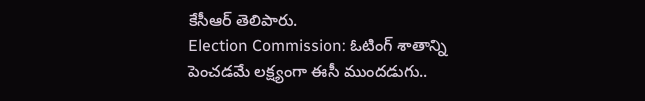కేసీఆర్ తెలిపారు.
Election Commission: ఓటింగ్ శాతాన్ని పెంచడమే లక్ష్యంగా ఈసీ ముందడుగు..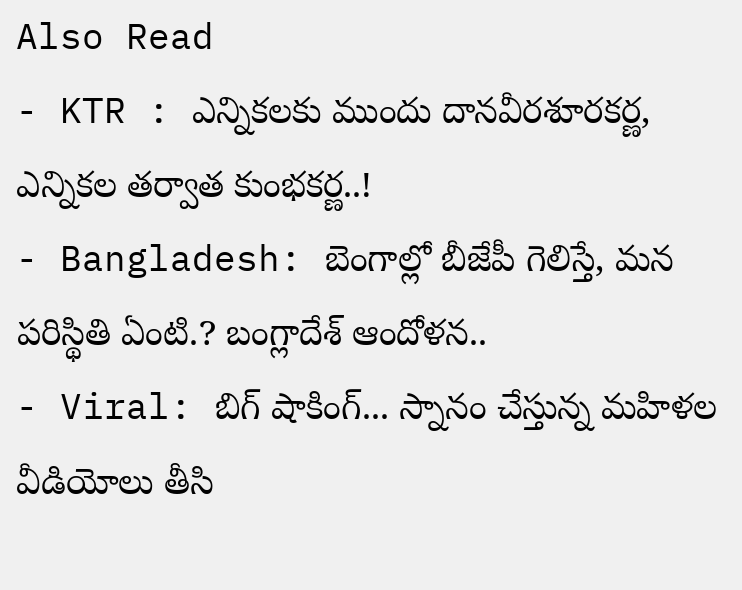Also Read
- KTR : ఎన్నికలకు ముందు దానవీరశూరకర్ణ, ఎన్నికల తర్వాత కుంభకర్ణ..!
- Bangladesh: బెంగాల్లో బీజేపీ గెలిస్తే, మన పరిస్థితి ఏంటి.? బంగ్లాదేశ్ ఆందోళన..
- Viral: బిగ్ షాకింగ్... స్నానం చేస్తున్న మహిళల వీడియోలు తీసి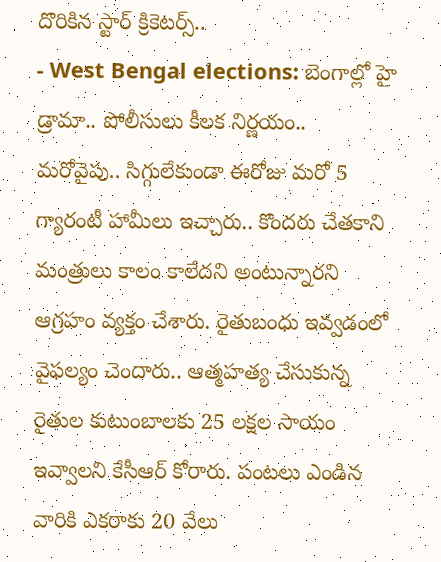దొరికిన స్టార్ క్రికెటర్స్..
- West Bengal elections: బెంగాల్లో హై డ్రామా.. పోలీసులు కీలక నిర్ణయం..
మరోవైపు.. సిగ్గులేకుండా ఈరోజు మరో 5 గ్యారంటీ హామీలు ఇచ్చారు.. కొందరు చేతకాని మంత్రులు కాలం కాలేదని అంటున్నారని ఆగ్రహం వ్యక్తం చేశారు. రైతుబంధు ఇవ్వడంలో వైఫల్యం చెందారు.. ఆత్మహత్య చేసుకున్న రైతుల కుటుంబాలకు 25 లక్షల సాయం ఇవ్వాలని కేసీఆర్ కోరారు. పంటలు ఎండిన వారికి ఎకరాకు 20 వేలు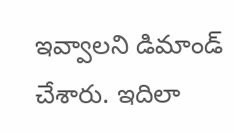ఇవ్వాలని డిమాండ్ చేశారు. ఇదిలా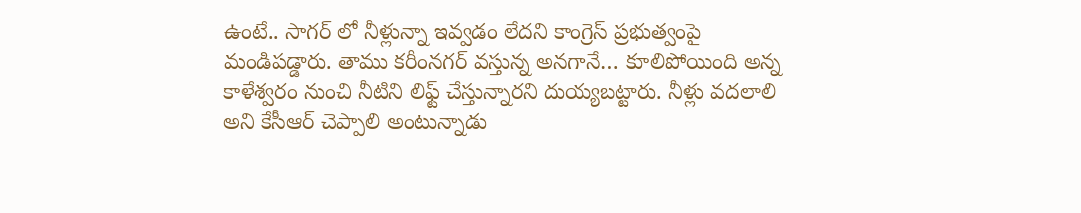ఉంటే.. సాగర్ లో నీళ్లున్నా ఇవ్వడం లేదని కాంగ్రెస్ ప్రభుత్వంపై మండిపడ్డారు. తాము కరీంనగర్ వస్తున్న అనగానే… కూలిపోయింది అన్న కాళేశ్వరం నుంచి నీటిని లిఫ్ట్ చేస్తున్నారని దుయ్యబట్టారు. నీళ్లు వదలాలి అని కేసీఆర్ చెప్పాలి అంటున్నాడు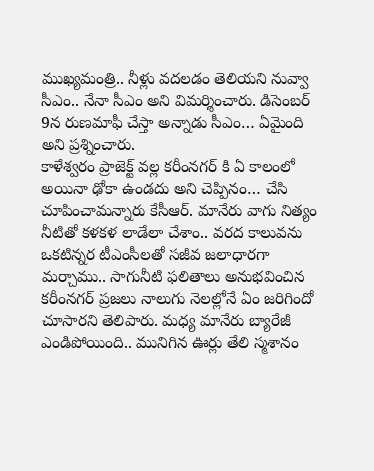ముఖ్యమంత్రి.. నీళ్లు వదలడం తెలియని నువ్వా సీఎం.. నేనా సీఎం అని విమర్శించారు. డిసెంబర్ 9న రుణమాఫీ చేస్తా అన్నాడు సీఎం… ఏమైంది అని ప్రశ్నించారు.
కాళేశ్వరం ప్రాజెక్ట్ వల్ల కరీంనగర్ కి ఏ కాలంలో అయినా ఢోకా ఉండదు అని చెప్పినం… చేసి చూపించామన్నారు కేసీఆర్. మానేరు వాగు నిత్యం నీటితో కళకళ లాడేలా చేశాం.. వరద కాలువను ఒకటిన్నర టీఎంసీలతో సజీవ జలాధారగా మర్చాము.. సాగునీటి ఫలితాలు అనుభవించిన కరీంనగర్ ప్రజలు నాలుగు నెలల్లోనే ఏం జరిగిందో చూసారని తెలిపారు. మధ్య మానేరు బ్యారేజీ ఎండిపోయింది.. మునిగిన ఊర్లు తేలి స్మశానం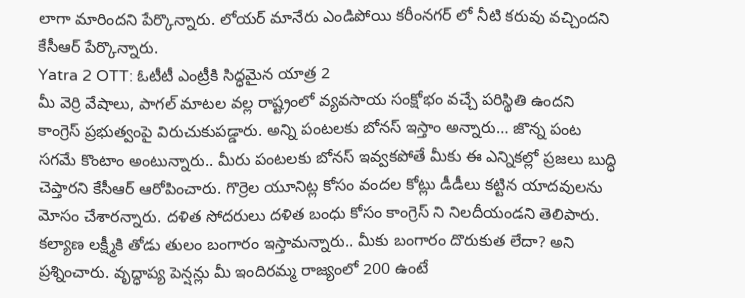లాగా మారిందని పేర్కొన్నారు. లోయర్ మానేరు ఎండిపోయి కరీంనగర్ లో నీటి కరువు వచ్చిందని కేసీఆర్ పేర్కొన్నారు.
Yatra 2 OTT: ఓటీటీ ఎంట్రీకి సిద్ధమైన యాత్ర 2
మీ వెర్రి వేషాలు, పాగల్ మాటల వల్ల రాష్ట్రంలో వ్యవసాయ సంక్షోభం వచ్చే పరిస్థితి ఉందని కాంగ్రెస్ ప్రభుత్వంపై విరుచుకుపడ్డారు. అన్ని పంటలకు బోనస్ ఇస్తాం అన్నారు… జొన్న పంట సగమే కొంటాం అంటున్నారు.. మీరు పంటలకు బోనస్ ఇవ్వకపోతే మీకు ఈ ఎన్నికల్లో ప్రజలు బుద్ధి చెప్తారని కేసీఆర్ ఆరోపించారు. గొర్రెల యూనిట్ల కోసం వందల కోట్లు డీడీలు కట్టిన యాదవులను మోసం చేశారన్నారు. దళిత సోదరులు దళిత బంధు కోసం కాంగ్రెస్ ని నిలదీయండని తెలిపారు. కల్యాణ లక్ష్మీకి తోడు తులం బంగారం ఇస్తామన్నారు.. మీకు బంగారం దొరుకుత లేదా? అని ప్రశ్నించారు. వృద్ధాప్య పెన్షన్లు మీ ఇందిరమ్మ రాజ్యంలో 200 ఉంటే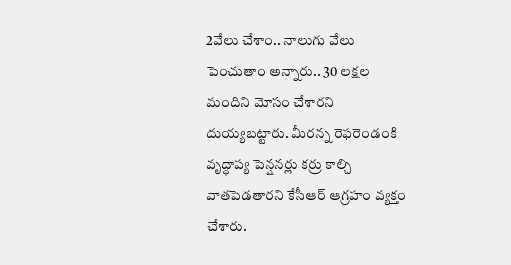2వేలు చేశాం.. నాలుగు వేలు పెంచుతాం అన్నారు.. 30 లక్షల మందిని మోసం చేశారని దుయ్యబట్టారు. మీరన్న రెఫరెండంకి వృద్ధాప్య పెన్షనర్లు కర్రు కాల్చి వాతపెడతారని కేసీఆర్ ఆగ్రహం వ్యక్తం చేశారు.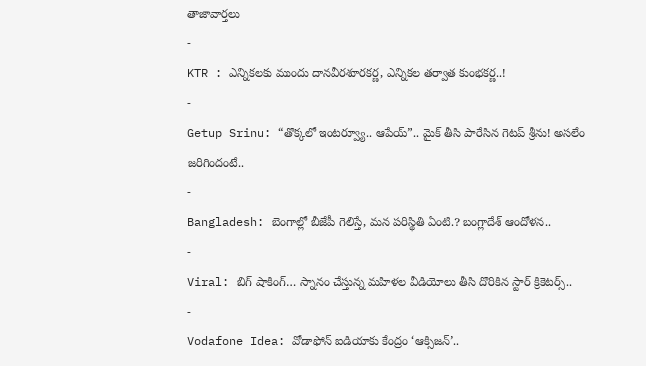తాజావార్తలు
-
KTR : ఎన్నికలకు ముందు దానవీరశూరకర్ణ, ఎన్నికల తర్వాత కుంభకర్ణ..!
-
Getup Srinu: “తొక్కలో ఇంటర్వ్యూ.. ఆపేయ్”.. మైక్ తీసి పారేసిన గెటప్ శ్రీను! అసలేం జరిగిందంటే..
-
Bangladesh: బెంగాల్లో బీజేపీ గెలిస్తే, మన పరిస్థితి ఏంటి.? బంగ్లాదేశ్ ఆందోళన..
-
Viral: బిగ్ షాకింగ్… స్నానం చేస్తున్న మహిళల వీడియోలు తీసి దొరికిన స్టార్ క్రికెటర్స్..
-
Vodafone Idea: వోడాఫోన్ ఐడియాకు కేంద్రం ‘ఆక్సిజన్’..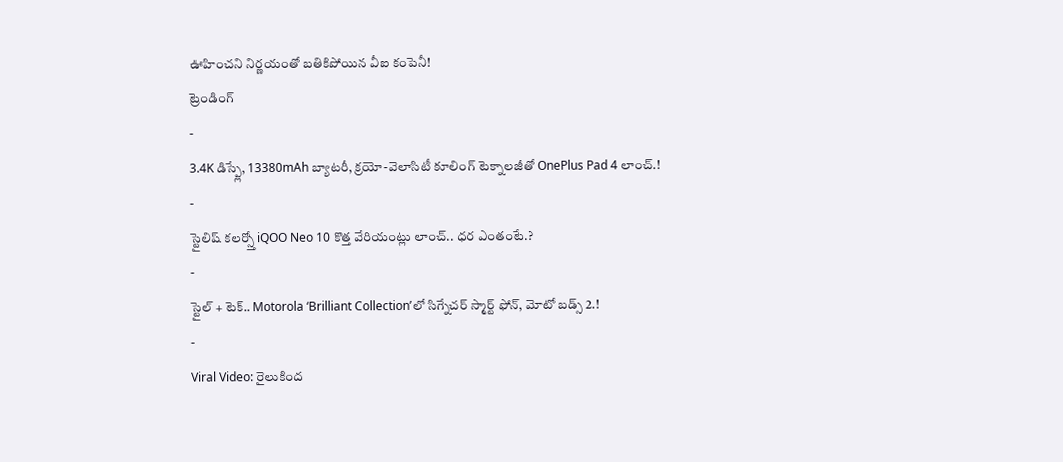ఊహించని నిర్ణయంతో బతికిపోయిన వీఐ కంపెనీ!
ట్రెండింగ్
-
3.4K డిస్ప్లే, 13380mAh బ్యాటరీ, క్రయో-వెలాసిటీ కూలింగ్ టెక్నాలజీతో OnePlus Pad 4 లాంచ్.!
-
స్టైలిష్ కలర్స్తో iQOO Neo 10 కొత్త వేరియంట్లు లాంచ్.. ధర ఎంతంటే.?
-
స్టైల్ + టెక్.. Motorola ‘Brilliant Collection’లో సిగ్నేచర్ స్మార్ట్ ఫోన్, మోటో బడ్స్ 2.!
-
Viral Video: రైలుకింద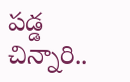పడ్డ చిన్నారి..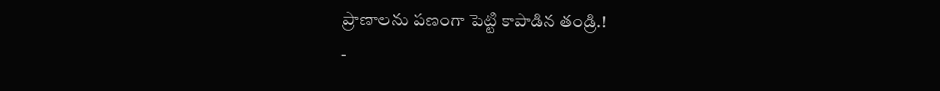ప్రాణాలను పణంగా పెట్టి కాపాడిన తండ్రి.!
-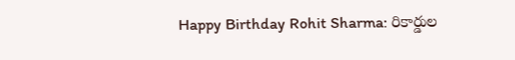Happy Birthday Rohit Sharma: రికార్డుల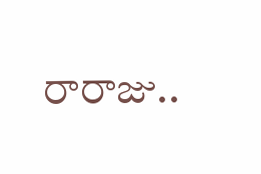రారాజు..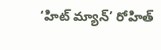‘హిట్ మ్యాన్’ రోహిత్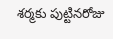శర్మకు పుట్టినరోజు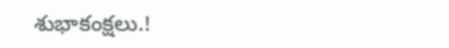శుభాకంక్షలు.!